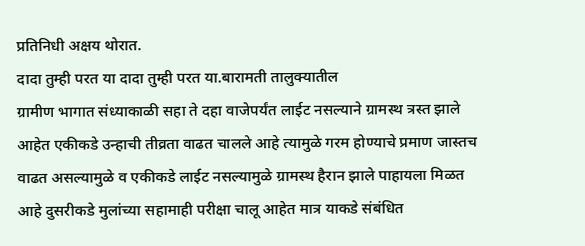प्रतिनिधी अक्षय थोरात.
दादा तुम्ही परत या दादा तुम्ही परत या.बारामती तालुक्यातील
ग्रामीण भागात संध्याकाळी सहा ते दहा वाजेपर्यंत लाईट नसल्याने ग्रामस्थ त्रस्त झाले आहेत एकीकडे उन्हाची तीव्रता वाढत चालले आहे त्यामुळे गरम होण्याचे प्रमाण जास्तच वाढत असल्यामुळे व एकीकडे लाईट नसल्यामुळे ग्रामस्थ हैरान झाले पाहायला मिळत आहे दुसरीकडे मुलांच्या सहामाही परीक्षा चालू आहेत मात्र याकडे संबंधित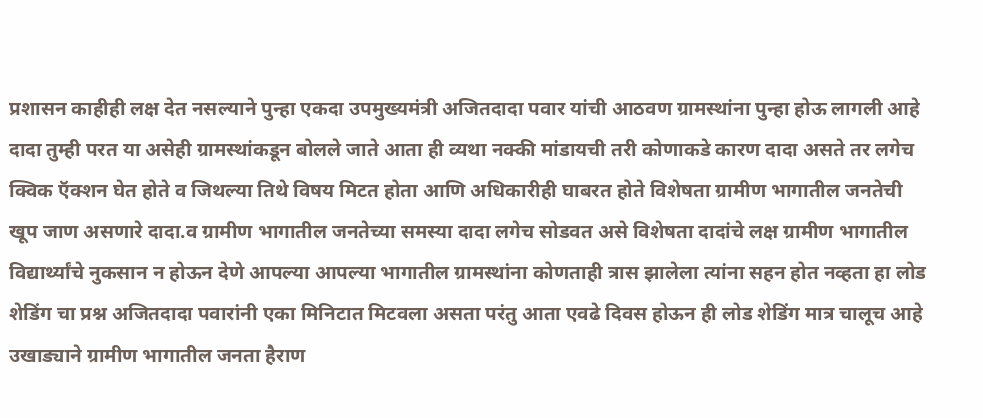प्रशासन काहीही लक्ष देत नसल्याने पुन्हा एकदा उपमुख्यमंत्री अजितदादा पवार यांची आठवण ग्रामस्थांना पुन्हा होऊ लागली आहे दादा तुम्ही परत या असेही ग्रामस्थांकडून बोलले जाते आता ही व्यथा नक्की मांडायची तरी कोणाकडे कारण दादा असते तर लगेच क्विक ऍक्शन घेत होते व जिथल्या तिथे विषय मिटत होता आणि अधिकारीही घाबरत होते विशेषता ग्रामीण भागातील जनतेची खूप जाण असणारे दादा.व ग्रामीण भागातील जनतेच्या समस्या दादा लगेच सोडवत असे विशेषता दादांचे लक्ष ग्रामीण भागातील विद्यार्थ्यांचे नुकसान न होऊन देणे आपल्या आपल्या भागातील ग्रामस्थांना कोणताही त्रास झालेला त्यांना सहन होत नव्हता हा लोड शेडिंग चा प्रश्न अजितदादा पवारांनी एका मिनिटात मिटवला असता परंतु आता एवढे दिवस होऊन ही लोड शेडिंग मात्र चालूच आहे उखाड्याने ग्रामीण भागातील जनता हैराण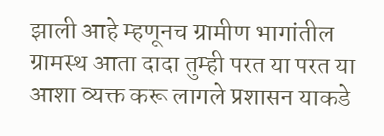झाली आहे म्हणूनच ग्रामीण भागांतील ग्रामस्थ आता दादा तुम्ही परत या परत या आशा व्यक्त करू लागले प्रशासन याकडे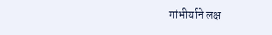गांभीर्याने लक्ष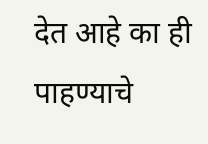देत आहे का ही पाहण्याचे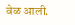वेळ आली.